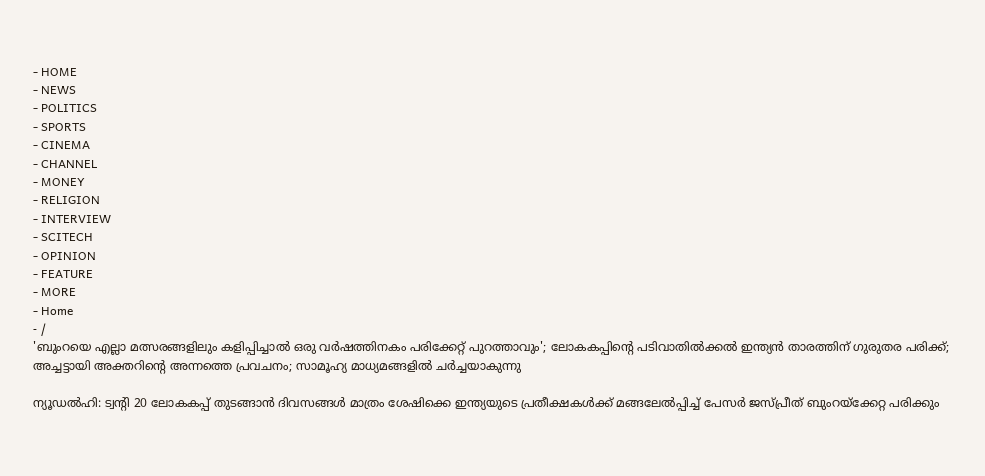- HOME
- NEWS
- POLITICS
- SPORTS
- CINEMA
- CHANNEL
- MONEY
- RELIGION
- INTERVIEW
- SCITECH
- OPINION
- FEATURE
- MORE
- Home
- /
'ബുംറയെ എല്ലാ മത്സരങ്ങളിലും കളിപ്പിച്ചാൽ ഒരു വർഷത്തിനകം പരിക്കേറ്റ് പുറത്താവും'; ലോകകപ്പിന്റെ പടിവാതിൽക്കൽ ഇന്ത്യൻ താരത്തിന് ഗുരുതര പരിക്ക്; അച്ചട്ടായി അക്തറിന്റെ അന്നത്തെ പ്രവചനം; സാമൂഹ്യ മാധ്യമങ്ങളിൽ ചർച്ചയാകുന്നു

ന്യൂഡൽഹി: ട്വന്റി 20 ലോകകപ്പ് തുടങ്ങാൻ ദിവസങ്ങൾ മാത്രം ശേഷിക്കെ ഇന്ത്യയുടെ പ്രതീക്ഷകൾക്ക് മങ്ങലേൽപ്പിച്ച് പേസർ ജസ്പ്രീത് ബുംറയ്ക്കേറ്റ പരിക്കും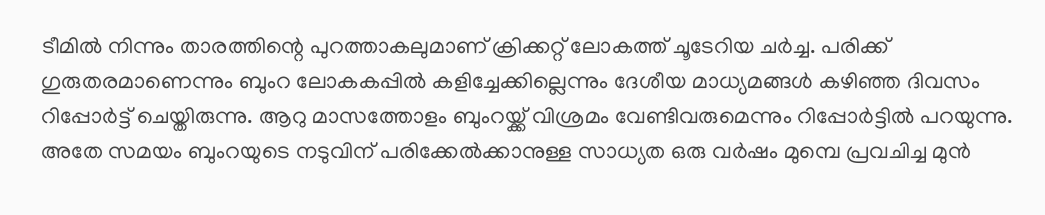ടീമിൽ നിന്നും താരത്തിന്റെ പുറത്താകലുമാണ് ക്രിക്കറ്റ് ലോകത്ത് ചൂടേറിയ ചർച്ച. പരിക്ക് ഗുരുതരമാണെന്നും ബുംറ ലോകകപ്പിൽ കളിച്ചേക്കില്ലെന്നും ദേശീയ മാധ്യമങ്ങൾ കഴിഞ്ഞ ദിവസം റിപ്പോർട്ട് ചെയ്തിരുന്നു. ആറു മാസത്തോളം ബുംറയ്ക്ക് വിശ്രമം വേണ്ടിവരുമെന്നും റിപ്പോർട്ടിൽ പറയുന്നു.
അതേ സമയം ബുംറയുടെ നടുവിന് പരിക്കേൽക്കാനുള്ള സാധ്യത ഒരു വർഷം മുമ്പെ പ്രവചിച്ച മുൻ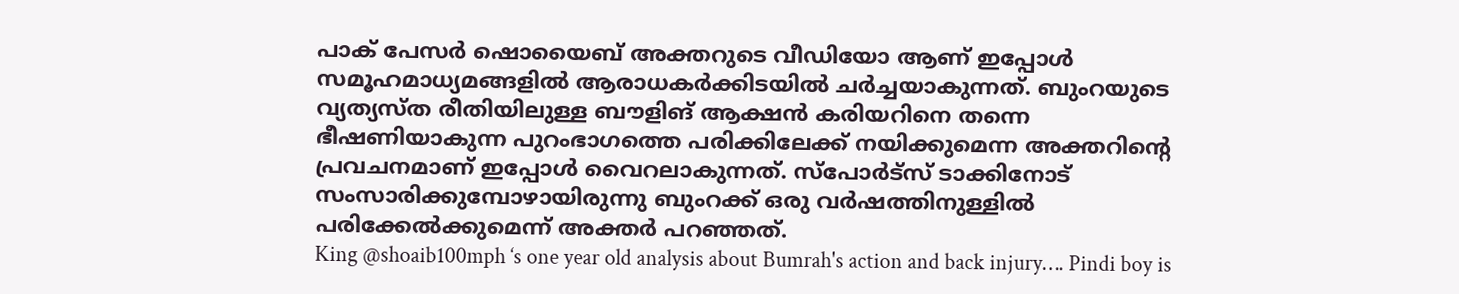പാക് പേസർ ഷൊയൈബ് അക്തറുടെ വീഡിയോ ആണ് ഇപ്പോൾ സമൂഹമാധ്യമങ്ങളിൽ ആരാധകർക്കിടയിൽ ചർച്ചയാകുന്നത്. ബുംറയുടെ വ്യത്യസ്ത രീതിയിലുള്ള ബൗളിങ് ആക്ഷൻ കരിയറിനെ തന്നെ ഭീഷണിയാകുന്ന പുറംഭാഗത്തെ പരിക്കിലേക്ക് നയിക്കുമെന്ന അക്തറിന്റെ പ്രവചനമാണ് ഇപ്പോൾ വൈറലാകുന്നത്. സ്പോർട്സ് ടാക്കിനോട് സംസാരിക്കുമ്പോഴായിരുന്നു ബുംറക്ക് ഒരു വർഷത്തിനുള്ളിൽ പരിക്കേൽക്കുമെന്ന് അക്തർ പറഞ്ഞത്.
King @shoaib100mph ‘s one year old analysis about Bumrah's action and back injury…. Pindi boy is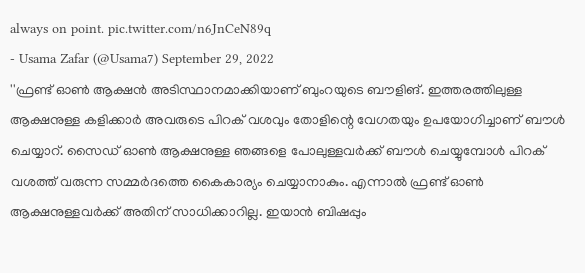always on point. pic.twitter.com/n6JnCeN89q
- Usama Zafar (@Usama7) September 29, 2022
''ഫ്രണ്ട് ഓൺ ആക്ഷൻ അടിസ്ഥാനമാക്കിയാണ് ബുംറയുടെ ബൗളിങ്. ഇത്തരത്തിലുള്ള ആക്ഷനുള്ള കളിക്കാർ അവരുടെ പിറക് വശവും തോളിന്റെ വേഗതയും ഉപയോഗിച്ചാണ് ബൗൾ ചെയ്യാറ്. സൈഡ് ഓൺ ആക്ഷനുള്ള ഞങ്ങളെ പോലുള്ളവർക്ക് ബൗൾ ചെയ്യുമ്പോൾ പിറക് വശത്ത് വരുന്ന സമ്മർദത്തെ കൈകാര്യം ചെയ്യാനാകും. എന്നാൽ ഫ്രണ്ട് ഓൺ ആക്ഷനുള്ളവർക്ക് അതിന് സാധിക്കാറില്ല. ഇയാൻ ബിഷപ്പും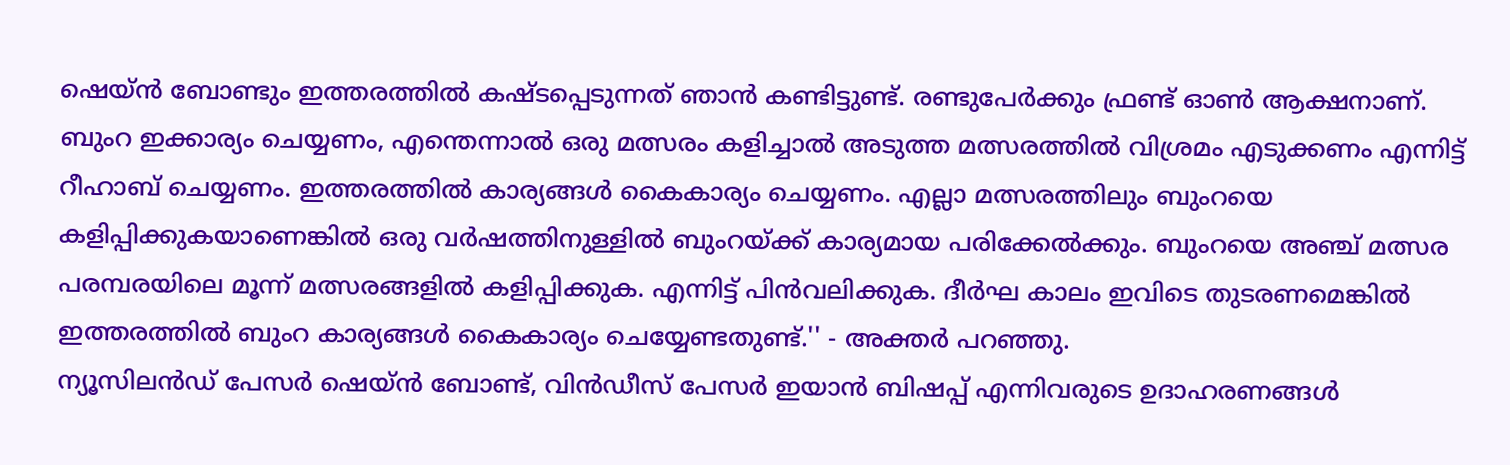ഷെയ്ൻ ബോണ്ടും ഇത്തരത്തിൽ കഷ്ടപ്പെടുന്നത് ഞാൻ കണ്ടിട്ടുണ്ട്. രണ്ടുപേർക്കും ഫ്രണ്ട് ഓൺ ആക്ഷനാണ്. ബുംറ ഇക്കാര്യം ചെയ്യണം, എന്തെന്നാൽ ഒരു മത്സരം കളിച്ചാൽ അടുത്ത മത്സരത്തിൽ വിശ്രമം എടുക്കണം എന്നിട്ട് റീഹാബ് ചെയ്യണം. ഇത്തരത്തിൽ കാര്യങ്ങൾ കൈകാര്യം ചെയ്യണം. എല്ലാ മത്സരത്തിലും ബുംറയെ കളിപ്പിക്കുകയാണെങ്കിൽ ഒരു വർഷത്തിനുള്ളിൽ ബുംറയ്ക്ക് കാര്യമായ പരിക്കേൽക്കും. ബുംറയെ അഞ്ച് മത്സര പരമ്പരയിലെ മൂന്ന് മത്സരങ്ങളിൽ കളിപ്പിക്കുക. എന്നിട്ട് പിൻവലിക്കുക. ദീർഘ കാലം ഇവിടെ തുടരണമെങ്കിൽ ഇത്തരത്തിൽ ബുംറ കാര്യങ്ങൾ കൈകാര്യം ചെയ്യേണ്ടതുണ്ട്.'' - അക്തർ പറഞ്ഞു.
ന്യൂസിലൻഡ് പേസർ ഷെയ്ൻ ബോണ്ട്, വിൻഡീസ് പേസർ ഇയാൻ ബിഷപ്പ് എന്നിവരുടെ ഉദാഹരണങ്ങൾ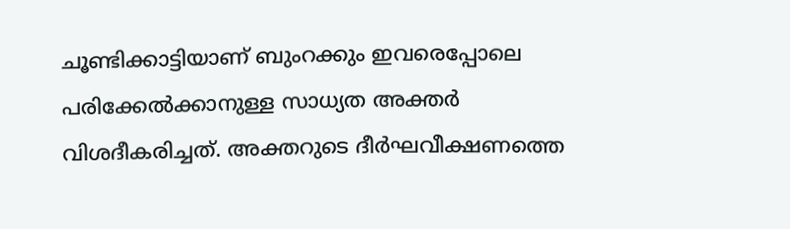ചൂണ്ടിക്കാട്ടിയാണ് ബുംറക്കും ഇവരെപ്പോലെ പരിക്കേൽക്കാനുള്ള സാധ്യത അക്തർ വിശദീകരിച്ചത്. അക്തറുടെ ദീർഘവീക്ഷണത്തെ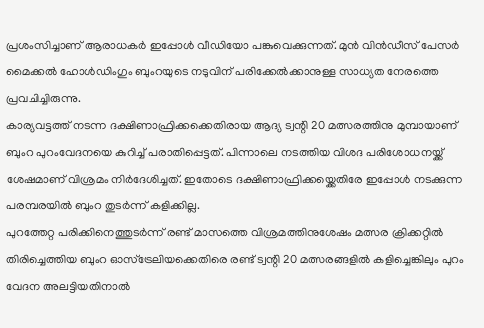പ്രശംസിച്ചാണ് ആരാധകർ ഇപ്പോൾ വീഡിയോ പങ്കുവെക്കുന്നത്. മുൻ വിൻഡീസ് പേസർ മൈക്കൽ ഹോൾഡിംഗും ബുംറയുടെ നടുവിന് പരിക്കേൽക്കാനുള്ള സാധ്യത നേരത്തെ പ്രവചിച്ചിരുന്നു.
കാര്യവട്ടത്ത് നടന്ന ദക്ഷിണാഫ്രിക്കക്കെതിരായ ആദ്യ ട്വന്റി 20 മത്സരത്തിനു മുമ്പായാണ് ബുംറ പുറംവേദനയെ കുറിച്ച് പരാതിപ്പെട്ടത്. പിന്നാലെ നടത്തിയ വിശദ പരിശോധനയ്ക്ക് ശേഷമാണ് വിശ്രമം നിർദേശിച്ചത്. ഇതോടെ ദക്ഷിണാഫ്രിക്കയ്ക്കെതിരേ ഇപ്പോൾ നടക്കുന്ന പരമ്പരയിൽ ബുംറ തുടർന്ന് കളിക്കില്ല.
പുറത്തേറ്റ പരിക്കിനെത്തുടർന്ന് രണ്ട് മാസത്തെ വിശ്രമത്തിനുശേഷം മത്സര ക്രിക്കറ്റിൽ തിരിച്ചെത്തിയ ബുംറ ഓസ്ട്രേലിയക്കെതിരെ രണ്ട് ട്വന്റി 20 മത്സരങ്ങളിൽ കളിച്ചെങ്കിലും പുറം വേദന അലട്ടിയതിനാൽ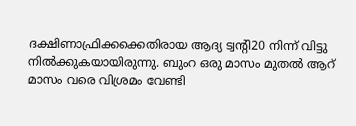ദക്ഷിണാഫ്രിക്കക്കെതിരായ ആദ്യ ട്വന്റി20 നിന്ന് വിട്ടു നിൽക്കുകയായിരുന്നു. ബുംറ ഒരു മാസം മുതൽ ആറ് മാസം വരെ വിശ്രമം വേണ്ടി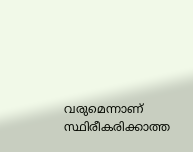വരുമെന്നാണ് സ്ഥിരീകരിക്കാത്ത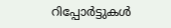റിപ്പോർട്ടുകൾ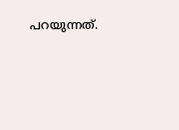പറയുന്നത്.